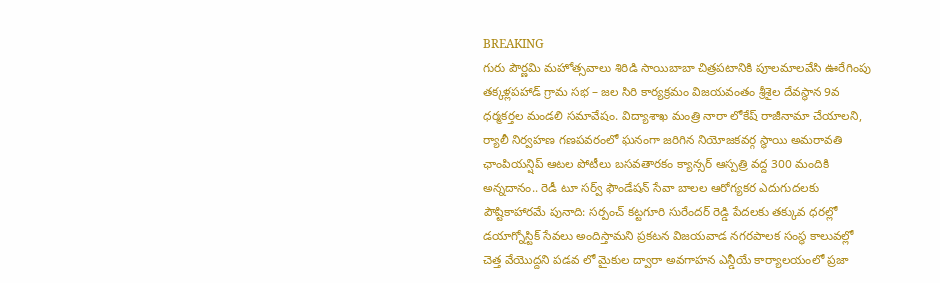BREAKING
గురు పౌర్ణమి మహోత్సవాలు శిరిడి సాయిబాబా చిత్రపటానికి పూలమాలవేసి ఊరేగింపు తక్కళ్లపహాడ్ గ్రామ సభ – జల సిరి కార్యక్రమం విజయవంతం శ్రీశైల దేవస్థాన 9వ ధర్మకర్తల మండలి సమావేషం. విద్యాశాఖ మంత్రి నారా లోకేష్ రాజీనామా చేయాలని, ర్యాలీ నిర్వహణ గణపవరంలో ఘనంగా జరిగిన నియోజకవర్గ స్థాయి అమరావతి ఛాంపియన్షిప్ ఆటల పోటీలు బసవతారకం క్యాన్సర్ ఆస్పత్రి వద్ద 300 మందికి అన్నదానం.. రెడీ టూ సర్వ్ ఫౌండేషన్ సేవా బాలల ఆరోగ్యకర ఎదుగుదలకు పౌష్టికాహారమే పునాది: సర్పంచ్ కట్టగూరి సురేందర్ రెడ్డి పేదలకు తక్కువ ధరల్లో డయాగ్నోస్టిక్ సేవలు అందిస్తామని ప్రకటన విజయవాడ నగరపాలక సంస్థ కాలువల్లో చెత్త వేయొద్దని పడవ లో మైకుల ద్వారా అవగాహన ఎన్డీయే కార్యాలయంలో ప్రజా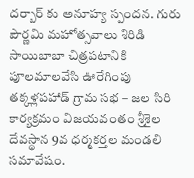దర్బార్ కు అనూహ్య స్పందన. గురు పౌర్ణమి మహోత్సవాలు శిరిడి సాయిబాబా చిత్రపటానికి పూలమాలవేసి ఊరేగింపు తక్కళ్లపహాడ్ గ్రామ సభ – జల సిరి కార్యక్రమం విజయవంతం శ్రీశైల దేవస్థాన 9వ ధర్మకర్తల మండలి సమావేషం.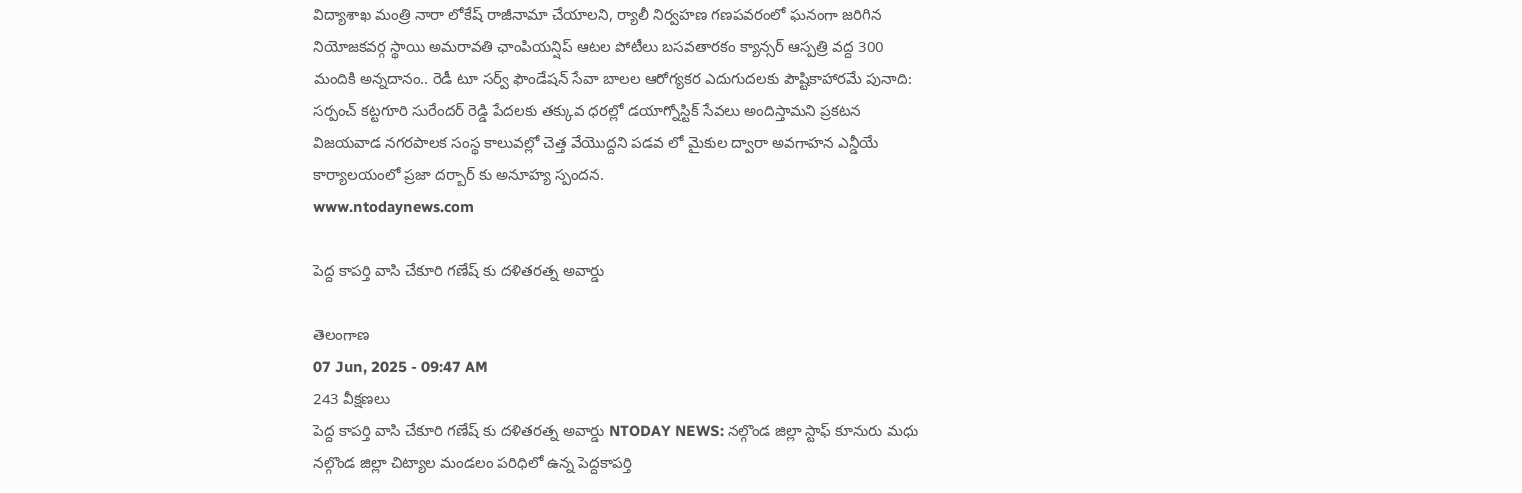విద్యాశాఖ మంత్రి నారా లోకేష్ రాజీనామా చేయాలని, ర్యాలీ నిర్వహణ గణపవరంలో ఘనంగా జరిగిన నియోజకవర్గ స్థాయి అమరావతి ఛాంపియన్షిప్ ఆటల పోటీలు బసవతారకం క్యాన్సర్ ఆస్పత్రి వద్ద 300 మందికి అన్నదానం.. రెడీ టూ సర్వ్ ఫౌండేషన్ సేవా బాలల ఆరోగ్యకర ఎదుగుదలకు పౌష్టికాహారమే పునాది: సర్పంచ్ కట్టగూరి సురేందర్ రెడ్డి పేదలకు తక్కువ ధరల్లో డయాగ్నోస్టిక్ సేవలు అందిస్తామని ప్రకటన విజయవాడ నగరపాలక సంస్థ కాలువల్లో చెత్త వేయొద్దని పడవ లో మైకుల ద్వారా అవగాహన ఎన్డీయే కార్యాలయంలో ప్రజా దర్బార్ కు అనూహ్య స్పందన.
www.ntodaynews.com

పెద్ద కాపర్తి వాసి చేకూరి గణేష్ కు దళితరత్న అవార్డు

తెలంగాణ
07 Jun, 2025 - 09:47 AM
243 వీక్షణలు
పెద్ద కాపర్తి వాసి చేకూరి గణేష్ కు దళితరత్న అవార్డు NTODAY NEWS: నల్గొండ జిల్లా స్టాఫ్ కూనురు మధు నల్గొండ జిల్లా చిట్యాల మండలం పరిధిలో ఉన్న పెద్దకాపర్తి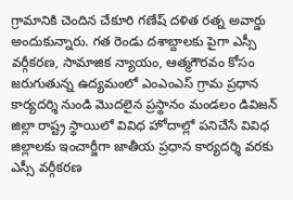గ్రామానికి చెందిన చేకూరి గణేష్ దళిత రత్న అవార్డు అందుకున్నారు. గత రెండు దశాబ్దాలకు పైగా ఎస్సీ వర్గీకరణ, సామాజిక న్యాయం, ఆత్మగౌరవం కోసం జరుగుతున్న ఉద్యమంలో ఎంఎంఎస్ గ్రామ ప్రధాన కార్యదర్శి నుండి మొదలైన ప్రస్థానం మండలం డివిజన్ జిల్లా రాష్ట్ర స్థాయిలో వివిధ హోదాల్లో పనిచేసే వివిధ జిల్లాలకు ఇంచార్జీగా జాతీయ ప్రధాన కార్యదర్శి వరకు ఎస్సీ వర్గీకరణ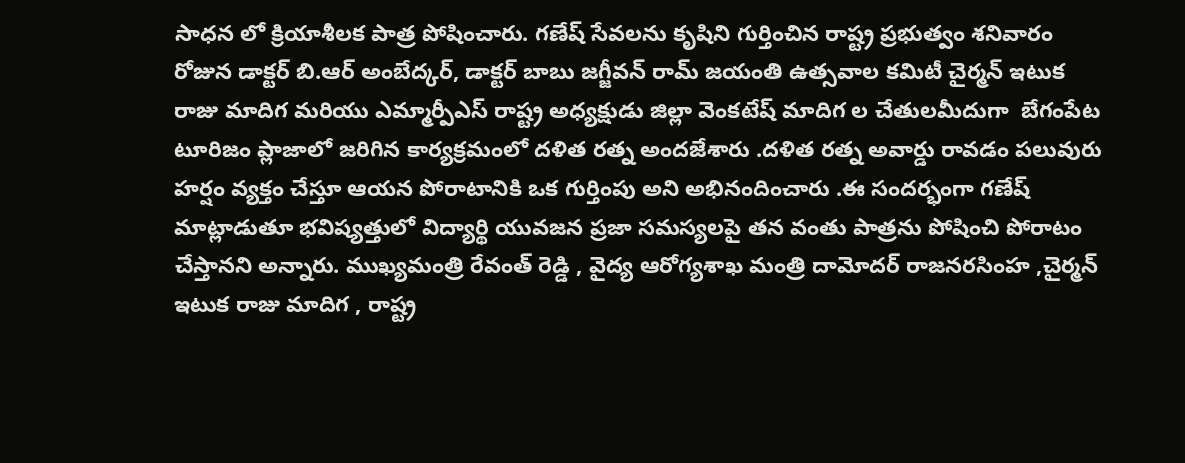సాధన లో క్రియాశీలక పాత్ర పోషించారు. గణేష్ సేవలను కృషిని గుర్తించిన రాష్ట్ర ప్రభుత్వం శనివారం రోజున డాక్టర్ బి.ఆర్ అంబేద్కర్, డాక్టర్ బాబు జగ్జీవన్ రామ్ జయంతి ఉత్సవాల కమిటీ చైర్మన్ ఇటుక రాజు మాదిగ మరియు ఎమ్మార్పీఎస్ రాష్ట్ర అధ్యక్షుడు జిల్లా వెంకటేష్ మాదిగ ల చేతులమీదుగా  బేగంపేట టూరిజం ప్లాజాలో జరిగిన కార్యక్రమంలో దళిత రత్న అందజేశారు .దళిత రత్న అవార్డు రావడం పలువురు హర్షం వ్యక్తం చేస్తూ ఆయన పోరాటానికి ఒక గుర్తింపు అని అభినందించారు .ఈ సందర్భంగా గణేష్ మాట్లాడుతూ భవిష్యత్తులో విద్యార్థి యువజన ప్రజా సమస్యలపై తన వంతు పాత్రను పోషించి పోరాటం చేస్తానని అన్నారు. ముఖ్యమంత్రి రేవంత్ రెడ్డి , వైద్య ఆరోగ్యశాఖ మంత్రి దామోదర్ రాజనరసింహ ,చైర్మన్ ఇటుక రాజు మాదిగ , రాష్ట్ర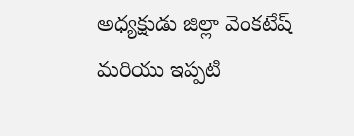అధ్యక్షుడు జిల్లా వెంకటేష్ మరియు ఇప్పటి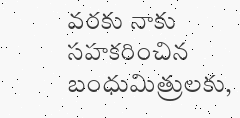వరకు నాకు సహకరించిన బంధుమిత్రులకు,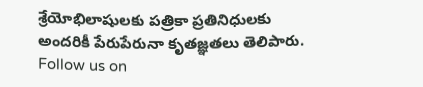శ్రేయోభిలాషులకు పత్రికా ప్రతినిధులకు అందరికీ పేరుపేరునా కృతజ్ఞతలు తెలిపారు. Follow us on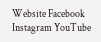Website Facebook Instagram YouTube